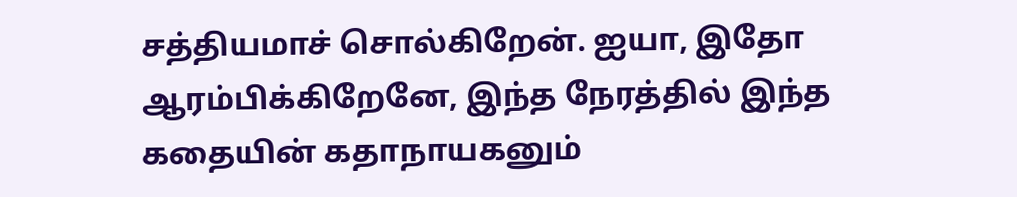சத்தியமாச் சொல்கிறேன். ஐயா, இதோ ஆரம்பிக்கிறேனே, இந்த நேரத்தில் இந்த கதையின் கதாநாயகனும்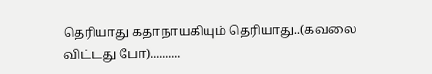தெரியாது கதாநாயகியும் தெரியாது..(கவலை விட்டது போ)..........